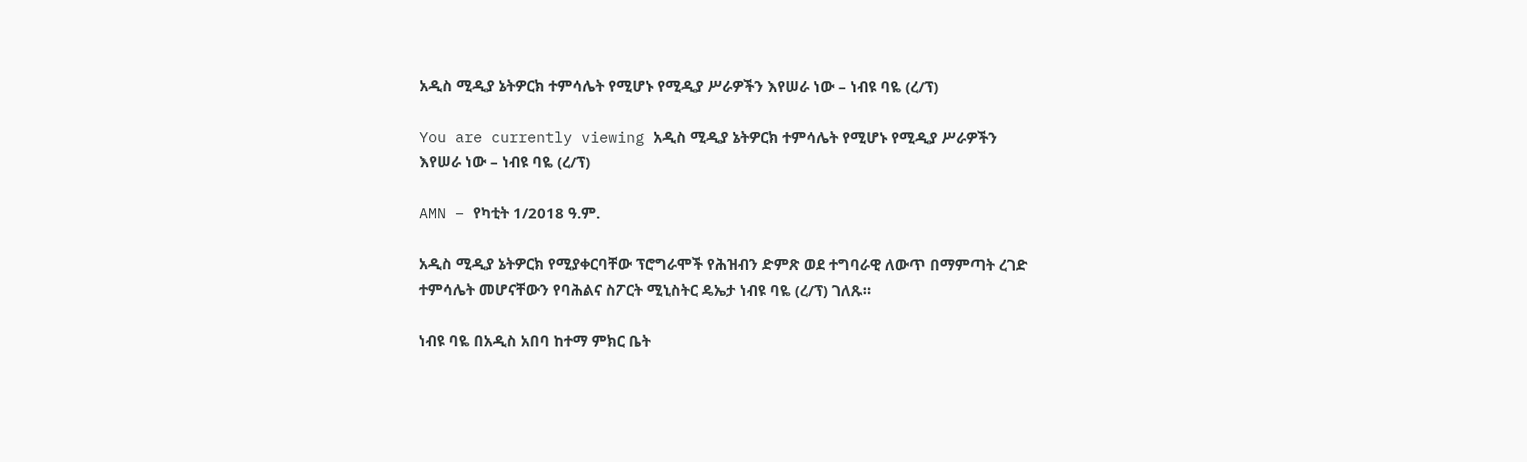አዲስ ሚዲያ ኔትዎርክ ተምሳሌት የሚሆኑ የሚዲያ ሥራዎችን እየሠራ ነው – ነብዩ ባዬ (ረ/ፕ)

You are currently viewing አዲስ ሚዲያ ኔትዎርክ ተምሳሌት የሚሆኑ የሚዲያ ሥራዎችን እየሠራ ነው – ነብዩ ባዬ (ረ/ፕ)

AMN – የካቲት 1/2018 ዓ.ም.

አዲስ ሚዲያ ኔትዎርክ የሚያቀርባቸው ፕሮግራሞች የሕዝብን ድምጽ ወደ ተግባራዊ ለውጥ በማምጣት ረገድ ተምሳሌት መሆናቸውን የባሕልና ስፖርት ሚኒስትር ዴኤታ ነብዩ ባዬ (ረ/ፕ) ገለጹ።

ነብዩ ባዬ በአዲስ አበባ ከተማ ምክር ቤት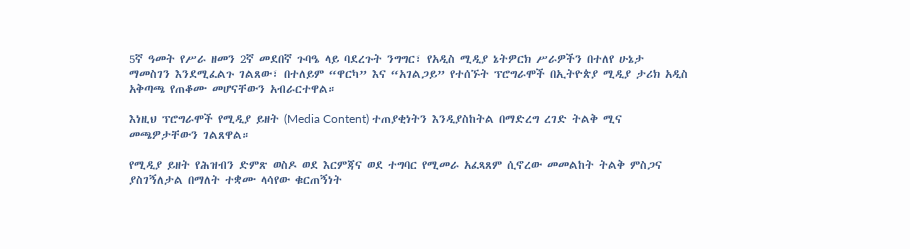5ኛ ዓመት የሥራ ዘመን 2ኛ መደበኛ ጉባዔ ላይ ባደረጉት ንግግር፣ የአዲስ ሚዲያ ኔትዎርክ ሥራዎችን በተለየ ሁኔታ ማመስገን እንደሚፈልጉ ገልጸው፣ በተለይም “ዋርካ” እና “አገልጋይ” የተሰኙት ፕሮግራሞች በኢትዮጵያ ሚዲያ ታሪክ አዲስ አቅጣጫ የጠቆሙ መሆናቸውን አብራርተዋል።

እነዚህ ፕሮግራሞች የሚዲያ ይዘት (Media Content) ተጠያቂነትን እንዲያስከትል በማድረግ ረገድ ትልቅ ሚና መጫዎታቸውን ገልጸዋል።

የሚዲያ ይዘት የሕዝብን ድምጽ ወስዶ ወደ እርምጃና ወደ ተግባር የሚመራ አፈጻጸም ሲኖረው መመልከት ትልቅ ምስጋና ያስገኝለታል በማለት ተቋሙ ላሳየው ቁርጠኝነት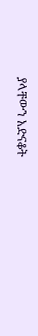ያላቸውን አድናቆት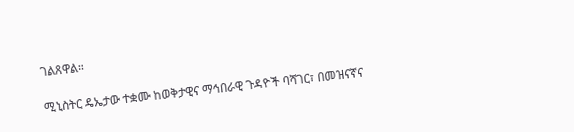ገልጸዋል።

ሚኒስትር ዴኤታው ተቋሙ ከወቅታዊና ማኅበራዊ ጉዳዮች ባሻገር፣ በመዝናኛና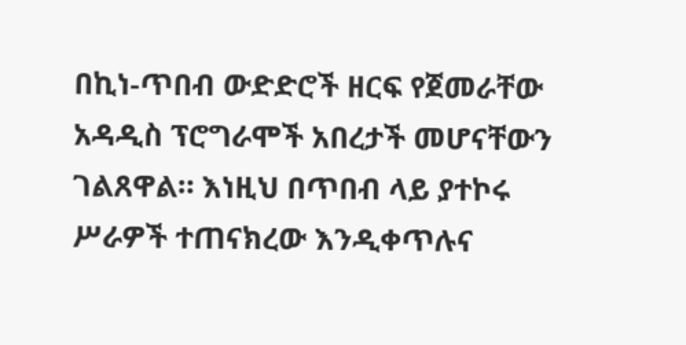በኪነ-ጥበብ ውድድሮች ዘርፍ የጀመራቸው አዳዲስ ፕሮግራሞች አበረታች መሆናቸውን ገልጸዋል። እነዚህ በጥበብ ላይ ያተኮሩ ሥራዎች ተጠናክረው እንዲቀጥሉና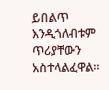ይበልጥ እንዲጎለብቱም ጥሪያቸውን አስተላልፈዋል።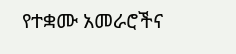የተቋሙ አመራሮችና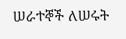ሠራተኞች ለሠሩት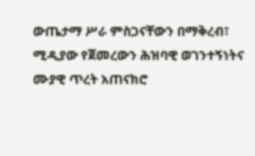ውጤታማ ሥራ ምስጋናቸውን በማቅረብ፣ ሚዲያው የጀመረውን ሕዝባዊ ወገንተኝነትና ሙያዊ ጥረት አጠናክሮ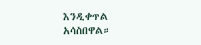እንዲቀጥል አሳስበዋል።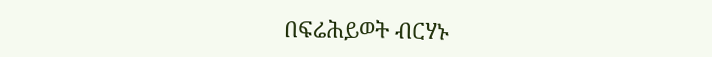በፍሬሕይወት ብርሃኑ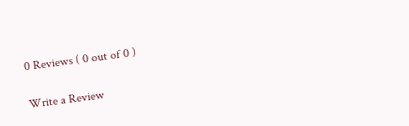0 Reviews ( 0 out of 0 )

Write a Review